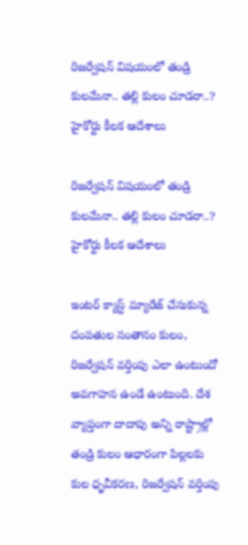రిజర్వేషన్ విషయంలో తండ్రి కులమేనా.. తల్లి కులం చూడరా..? హైకోర్టు కీలక ఆదేశాలు

రిజర్వేషన్ విషయంలో తండ్రి కులమేనా.. తల్లి కులం చూడరా..? హైకోర్టు కీలక ఆదేశాలు

ఇంటర్ క్యాస్ట్ మ్యారేజ్ చేసుకున్న దంపతుల సంతానం కులం, రిజర్వేషన్ వర్తింపు ఎలా ఉంటుందో అవగాహన ఉండే ఉంటుంది. దేశ వ్యాప్తంగా దాదాపు అన్ని రాష్ట్రాల్లో తండ్రి కులం ఆధారంగా పిల్లలకు కుల ధృవీకరణ, రిజర్వేషన్ వర్తింపు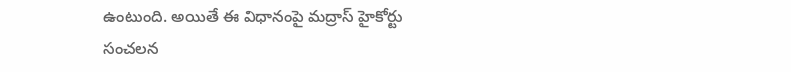ఉంటుంది. అయితే ఈ విధానంపై మద్రాస్ హైకోర్టు సంచలన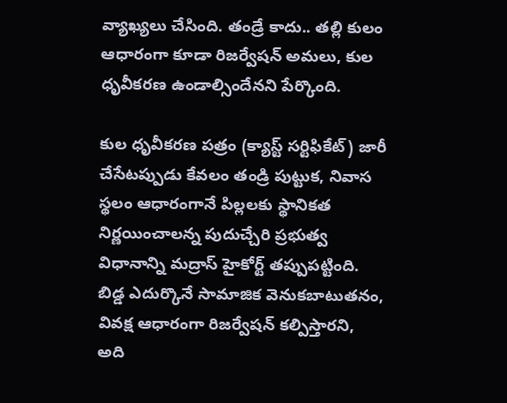వ్యాఖ్యలు చేసింది. తండ్రే కాదు.. తల్లి కులం ఆధారంగా కూడా రిజర్వేషన్ అమలు, కుల ధృవీకరణ ఉండాల్సిందేనని పేర్కొంది.

కుల ధృవీకరణ పత్రం (క్యాస్ట్ సర్టిఫికేట్) జారీ చేసేటప్పుడు కేవలం తండ్రి పుట్టుక, నివాస స్థలం ఆధారంగానే పిల్లలకు స్థానికత నిర్ణయించాలన్న పుదుచ్చేరి ప్రభుత్వ విధానాన్ని మద్రాస్ హైకోర్ట్ తప్పుపట్టింది.  బిడ్డ ఎదుర్కొనే సామాజిక వెనుకబాటుతనం, వివక్ష ఆధారంగా రిజర్వేషన్‌ కల్పిస్తారని, అది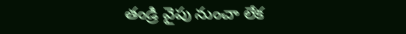తండ్రి వైపు నుంచా లేక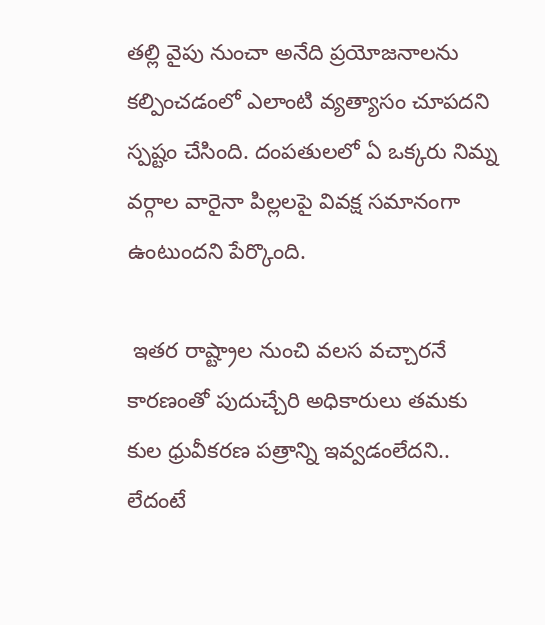తల్లి వైపు నుంచా అనేది ప్రయోజనాలను కల్పించడంలో ఎలాంటి వ్యత్యాసం చూపదని స్పష్టం చేసింది. దంపతులలో ఏ ఒక్కరు నిమ్న వర్గాల వారైనా పిల్లలపై వివక్ష సమానంగా ఉంటుందని పేర్కొంది.

 ఇతర రాష్ట్రాల నుంచి వలస వచ్చారనే కారణంతో పుదుచ్చేరి అధికారులు తమకు కుల ధ్రువీకరణ పత్రాన్ని ఇవ్వడంలేదని.. లేదంటే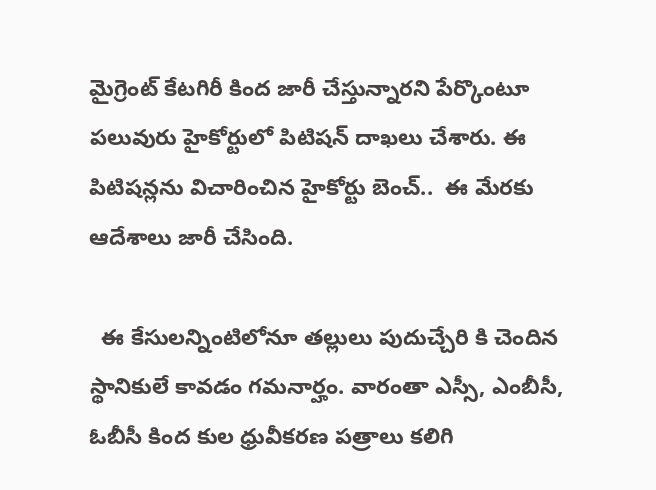మైగ్రెంట్‌ కేటగిరీ కింద జారీ చేస్తున్నారని పేర్కొంటూ పలువురు హైకోర్టులో పిటిషన్ దాఖలు చేశారు. ఈ పిటిషన్లను విచారించిన హైకోర్టు బెంచ్..  ఈ మేరకు ఆదేశాలు జారీ చేసింది.

  ఈ కేసులన్నింటిలోనూ తల్లులు పుదుచ్చేరి కి చెందిన స్థానికులే కావడం గమనార్హం. వారంతా ఎస్సీ, ఎంబీసీ, ఓబీసీ కింద కుల ధ్రువీకరణ పత్రాలు కలిగి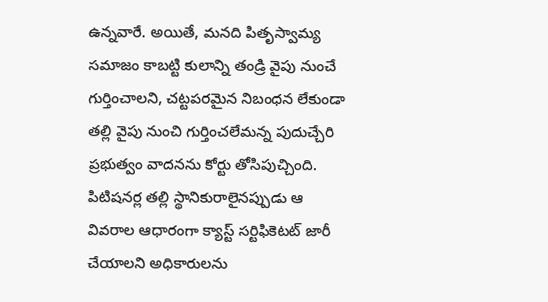ఉన్నవారే. అయితే, మనది పితృస్వామ్య సమాజం కాబట్టి కులాన్ని తండ్రి వైపు నుంచే గుర్తించాలని, చట్టపరమైన నిబంధన లేకుండా తల్లి వైపు నుంచి గుర్తించలేమన్న పుదుచ్చేరి ప్రభుత్వం వాదనను కోర్టు తోసిపుచ్చింది. పిటిషనర్ల తల్లి స్థానికురాలైనప్పుడు ఆ  వివరాల ఆధారంగా క్యాస్ట్ సర్టిఫికెటట్ జారీ చేయాలని అధికారులను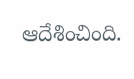ఆదేశించింది.